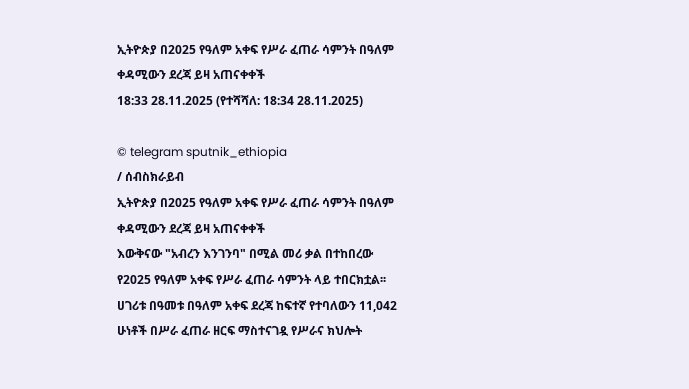ኢትዮጵያ በ2025 የዓለም አቀፍ የሥራ ፈጠራ ሳምንት በዓለም ቀዳሚውን ደረጃ ይዛ አጠናቀቀች
18:33 28.11.2025 (የተሻሻለ: 18:34 28.11.2025)

© telegram sputnik_ethiopia
/ ሰብስክራይብ
ኢትዮጵያ በ2025 የዓለም አቀፍ የሥራ ፈጠራ ሳምንት በዓለም ቀዳሚውን ደረጃ ይዛ አጠናቀቀች
እውቅናው "አብረን እንገንባ" በሚል መሪ ቃል በተከበረው የ2025 የዓለም አቀፍ የሥራ ፈጠራ ሳምንት ላይ ተበርክቷል፡፡
ሀገሪቱ በዓመቱ በዓለም አቀፍ ደረጃ ከፍተኛ የተባለውን 11,042 ሁነቶች በሥራ ፈጠራ ዘርፍ ማስተናገዷ የሥራና ክህሎት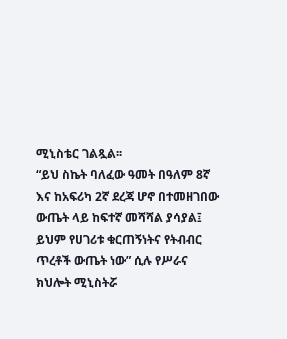ሚኒስቴር ገልጿል፡፡
“ይህ ስኬት ባለፈው ዓመት በዓለም 8ኛ እና ከአፍሪካ 2ኛ ደረጃ ሆኖ በተመዘገበው ውጤት ላይ ከፍተኛ መሻሻል ያሳያል፤ ይህም የሀገሪቱ ቁርጠኝነትና የትብብር ጥረቶች ውጤት ነው” ሲሉ የሥራና ክህሎት ሚኒስትሯ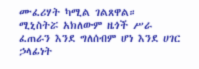ሙፈሪሃት ካሚል ገልጸዋል።
ሚኒስትሯ አክለውም ዜጎች ሥራ ፈጠራን እንደ ግለሰብም ሆነ እንደ ሀገር ኃላፊነት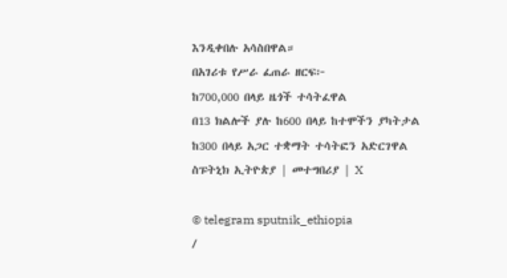እንዲቀበሉ አሳስበዋል።
በአገሪቱ የሥራ ፈጠራ ዘርፍ፦
ከ700,000 በላይ ዜጎች ተሳትፈዋል
በ13 ክልሎች ያሉ ከ600 በላይ ከተሞችን ያካትታል
ከ300 በላይ አጋር ተቋማት ተሳትፎን አድርገዋል
ስፑትኒክ ኢትዮጵያ | መተግበሪያ | X

© telegram sputnik_ethiopia
/